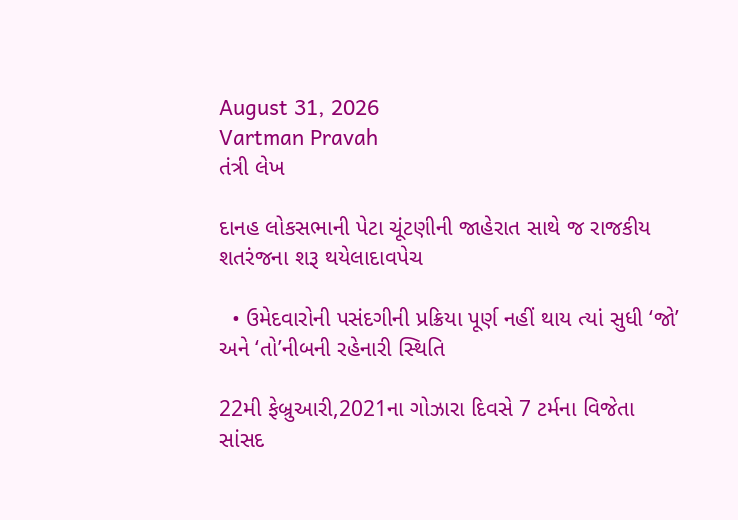August 31, 2026
Vartman Pravah
તંત્રી લેખ

દાનહ લોકસભાની પેટા ચૂંટણીની જાહેરાત સાથે જ રાજકીય શતરંજના શરૂ થયેલાદાવપેચ

  • ઉમેદવારોની પસંદગીની પ્રક્રિયા પૂર્ણ નહીં થાય ત્‍યાં સુધી ‘જો’ અને ‘તો’નીબની રહેનારી સ્‍થિતિ

22મી ફેબ્રુઆરી,2021ના ગોઝારા દિવસે 7 ટર્મના વિજેતા સાંસદ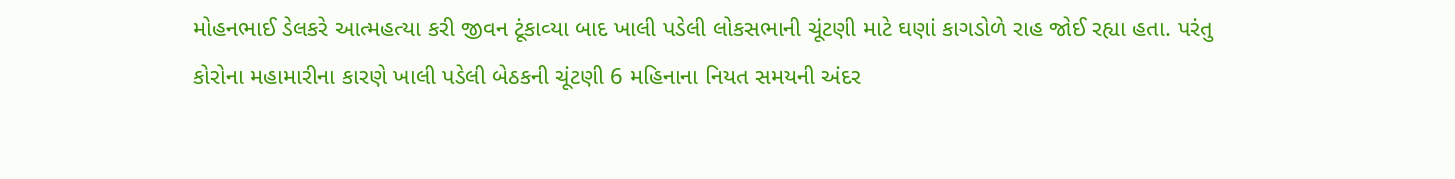મોહનભાઈ ડેલકરે આત્‍મહત્‍યા કરી જીવન ટૂંકાવ્‍યા બાદ ખાલી પડેલી લોકસભાની ચૂંટણી માટે ઘણાં કાગડોળે રાહ જોઈ રહ્યા હતા. પરંતુ કોરોના મહામારીના કારણે ખાલી પડેલી બેઠકની ચૂંટણી 6 મહિનાના નિયત સમયની અંદર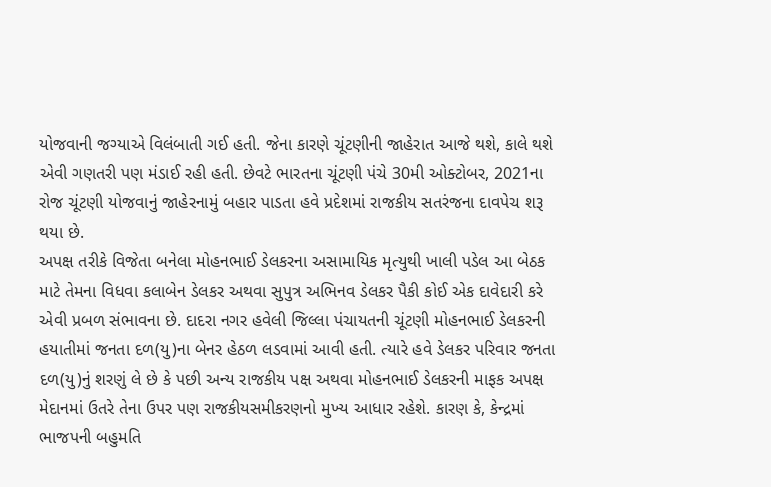યોજવાની જગ્‍યાએ વિલંબાતી ગઈ હતી. જેના કારણે ચૂંટણીની જાહેરાત આજે થશે, કાલે થશે એવી ગણતરી પણ મંડાઈ રહી હતી. છેવટે ભારતના ચૂંટણી પંચે 30મી ઓક્‍ટોબર, 2021ના રોજ ચૂંટણી યોજવાનું જાહેરનામું બહાર પાડતા હવે પ્રદેશમાં રાજકીય સતરંજના દાવપેચ શરૂ થયા છે.
અપક્ષ તરીકે વિજેતા બનેલા મોહનભાઈ ડેલકરના અસામાયિક મૃત્‍યુથી ખાલી પડેલ આ બેઠક માટે તેમના વિધવા કલાબેન ડેલકર અથવા સુપુત્ર અભિનવ ડેલકર પૈકી કોઈ એક દાવેદારી કરે એવી પ્રબળ સંભાવના છે. દાદરા નગર હવેલી જિલ્લા પંચાયતની ચૂંટણી મોહનભાઈ ડેલકરની હયાતીમાં જનતા દળ(યુ)ના બેનર હેઠળ લડવામાં આવી હતી. ત્‍યારે હવે ડેલકર પરિવાર જનતા દળ(યુ)નું શરણું લે છે કે પછી અન્‍ય રાજકીય પક્ષ અથવા મોહનભાઈ ડેલકરની માફક અપક્ષ મેદાનમાં ઉતરે તેના ઉપર પણ રાજકીયસમીકરણનો મુખ્‍ય આધાર રહેશે. કારણ કે, કેન્‍દ્રમાં ભાજપની બહુમતિ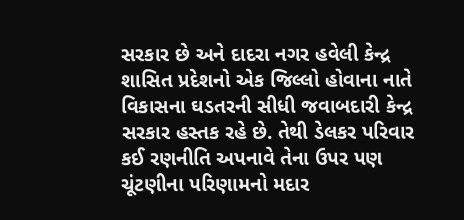સરકાર છે અને દાદરા નગર હવેલી કેન્‍દ્ર શાસિત પ્રદેશનો એક જિલ્લો હોવાના નાતે વિકાસના ઘડતરની સીધી જવાબદારી કેન્‍દ્ર સરકાર હસ્‍તક રહે છે. તેથી ડેલકર પરિવાર કઈ રણનીતિ અપનાવે તેના ઉપર પણ ચૂંટણીના પરિણામનો મદાર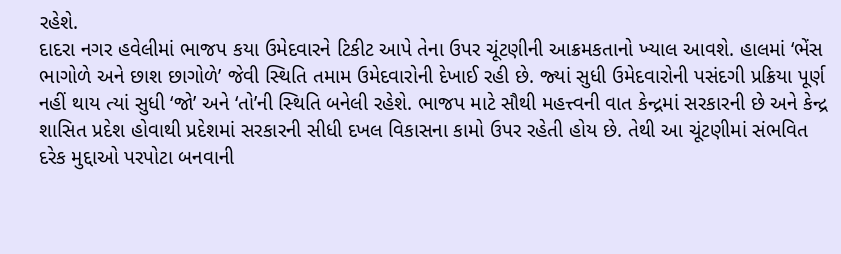રહેશે.
દાદરા નગર હવેલીમાં ભાજપ કયા ઉમેદવારને ટિકીટ આપે તેના ઉપર ચૂંટણીની આક્રમકતાનો ખ્‍યાલ આવશે. હાલમાં ‘ભેંસ ભાગોળે અને છાશ છાગોળે’ જેવી સ્‍થિતિ તમામ ઉમેદવારોની દેખાઈ રહી છે. જ્‍યાં સુધી ઉમેદવારોની પસંદગી પ્રક્રિયા પૂર્ણ નહીં થાય ત્‍યાં સુધી ‘જો’ અને ‘તો’ની સ્‍થિતિ બનેલી રહેશે. ભાજપ માટે સૌથી મહત્ત્વની વાત કેન્‍દ્રમાં સરકારની છે અને કેન્‍દ્ર શાસિત પ્રદેશ હોવાથી પ્રદેશમાં સરકારની સીધી દખલ વિકાસના કામો ઉપર રહેતી હોય છે. તેથી આ ચૂંટણીમાં સંભવિત દરેક મુદ્દાઓ પરપોટા બનવાની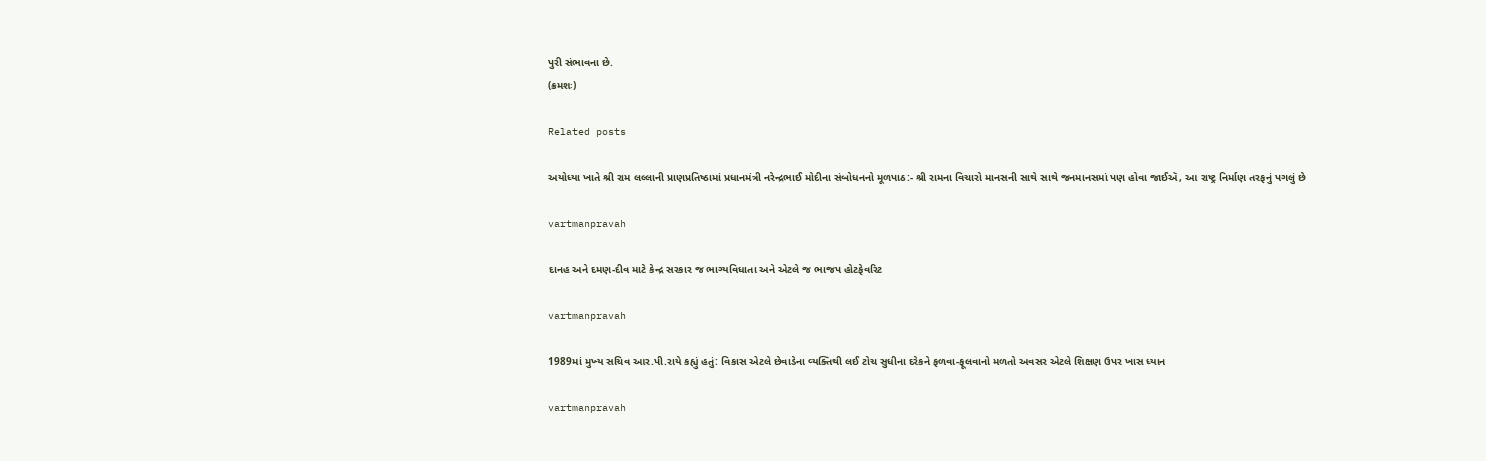પુરી સંભાવના છે.
(ક્રમશઃ)

Related posts

અયોધ્યા ખાતે શ્રી રામ લલ્લાની પ્રાણપ્રતિષ્ઠામાં પ્રધાનમંત્રી નરેન્દ્રભાઈ મોદીના સંબોધનનો મૂળપાઠ:- શ્રી રામના વિચારો માનસની સાથે સાથે જનમાનસમાં પણ હોવા જાઈઍ, આ રાષ્ટ્ર નિર્માણ તરફનું પગલું છે

vartmanpravah

દાનહ અને દમણ-દીવ માટે કેન્‍દ્ર સરકાર જ ભાગ્‍યવિધાતા અને એટલે જ ભાજપ હોટફેવરિટ

vartmanpravah

1989માં મુખ્‍ય સચિવ આર.પી.રાયે કહ્યું હતું: વિકાસ એટલે છેવાડેના વ્‍યક્‍તિથી લઈ ટોચ સુધીના દરેકને ફળવા-ફૂલવાનો મળતો અવસર એટલે શિક્ષણ ઉપર ખાસ ધ્‍યાન

vartmanpravah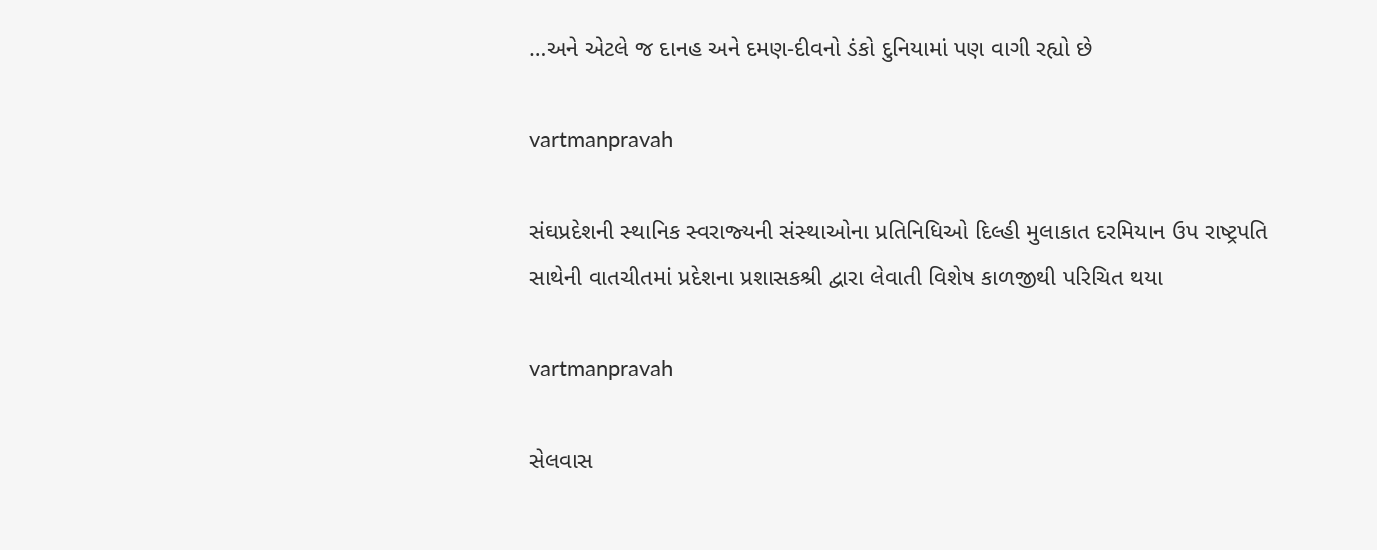…અને એટલે જ દાનહ અને દમણ-દીવનો ડંકો દુનિયામાં પણ વાગી રહ્યો છે

vartmanpravah

સંઘપ્રદેશની સ્‍થાનિક સ્‍વરાજ્‍યની સંસ્‍થાઓના પ્રતિનિધિઓ દિલ્‍હી મુલાકાત દરમિયાન ઉપ રાષ્‍ટ્રપતિ સાથેની વાતચીતમાં પ્રદેશના પ્રશાસકશ્રી દ્વારા લેવાતી વિશેષ કાળજીથી પરિચિત થયા

vartmanpravah

સેલવાસ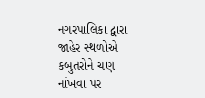નગરપાલિકા દ્વારા જાહેર સ્‍થળોએ કબુતરોને ચણ નાંખવા પર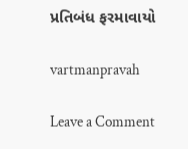પ્રતિબંધ ફરમાવાયો

vartmanpravah

Leave a Comment